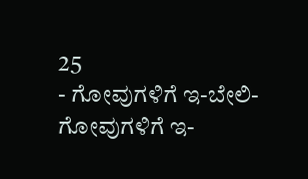25
- ಗೋವುಗಳಿಗೆ ಇ-ಬೇಲಿ-
ಗೋವುಗಳಿಗೆ ಇ-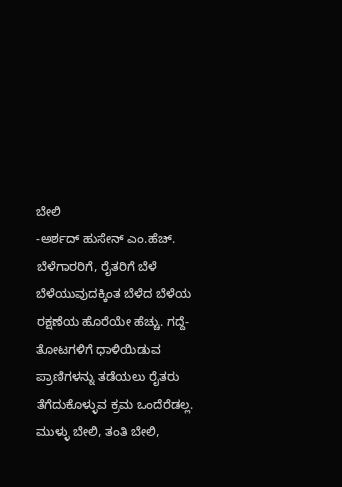ಬೇಲಿ
-ಅರ್ಶದ್ ಹುಸೇನ್ ಎಂ.ಹೆಚ್.
ಬೆಳೆಗಾರರಿಗೆ, ರೈತರಿಗೆ ಬೆಳೆ ಬೆಳೆಯುವುದಕ್ಕಿಂತ ಬೆಳೆದ ಬೆಳೆಯ ರಕ್ಷಣೆಯ ಹೊರೆಯೇ ಹೆಚ್ಚು. ಗದ್ದೆ-ತೋಟಗಳಿಗೆ ಧಾಳಿಯಿಡುವ ಪ್ರಾಣಿಗಳನ್ನು ತಡೆಯಲು ರೈತರು ತೆಗೆದುಕೊಳ್ಳುವ ಕ್ರಮ ಒಂದೆರೆಡಲ್ಲ. ಮುಳ್ಳು ಬೇಲಿ, ತಂತಿ ಬೇಲಿ,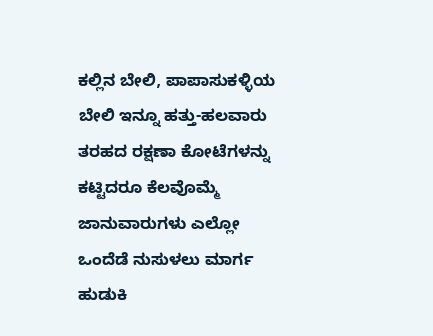ಕಲ್ಲಿನ ಬೇಲಿ, ಪಾಪಾಸುಕಳ್ಳಿಯ ಬೇಲಿ ಇನ್ನೂ ಹತ್ತು-ಹಲವಾರು ತರಹದ ರಕ್ಷಣಾ ಕೋಟೆಗಳನ್ನು ಕಟ್ಟಿದರೂ ಕೆಲವೊಮ್ಮೆ ಜಾನುವಾರುಗಳು ಎಲ್ಲೋ ಒಂದೆಡೆ ನುಸುಳಲು ಮಾರ್ಗ ಹುಡುಕಿ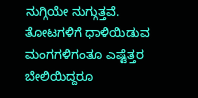ನುಗ್ಗಿಯೇ ನುಗ್ಗುತ್ತವೆ. ತೋಟಗಳಿಗೆ ಧಾಳಿಯಿಡುವ
ಮಂಗಗಳಿಗಂತೂ ಎಷ್ಟೆತ್ತರ ಬೇಲಿಯಿದ್ದರೂ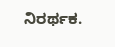ನಿರರ್ಥಕ.